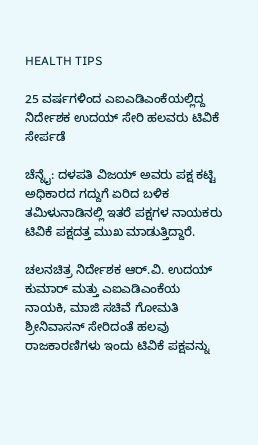HEALTH TIPS

25 ವರ್ಷಗಳಿಂದ ಎಐಎಡಿಎಂಕೆಯಲ್ಲಿದ್ದ ನಿರ್ದೇಶಕ ಉದಯ್ ಸೇರಿ ಹಲವರು ಟಿವಿಕೆ ಸೇರ್ಪಡೆ

ಚೆನ್ನೈ: ದಳಪತಿ ವಿಜಯ್ ಅವರು ಪಕ್ಷ ಕಟ್ಟಿ ಅಧಿಕಾರದ ಗದ್ದುಗೆ ಏರಿದ ಬಳಿಕ ತಮಿಳುನಾಡಿನಲ್ಲಿ ಇತರೆ ಪಕ್ಷಗಳ ನಾಯಕರು ಟಿವಿಕೆ ಪಕ್ಷದತ್ತ ಮುಖ ಮಾಡುತ್ತಿದ್ದಾರೆ.

ಚಲನಚಿತ್ರ ನಿರ್ದೇಶಕ ಆರ್‌.ವಿ. ಉದಯ್ ಕುಮಾರ್ ಮತ್ತು ಎಐಎಡಿಎಂಕೆಯ ನಾಯಕಿ, ಮಾಜಿ ಸಚಿವೆ ಗೋಮತಿ ಶ್ರೀನಿವಾಸನ್ ಸೇರಿದಂತೆ ಹಲವು ರಾಜಕಾರಣಿಗಳು ಇಂದು ಟಿವಿಕೆ ಪಕ್ಷವನ್ನು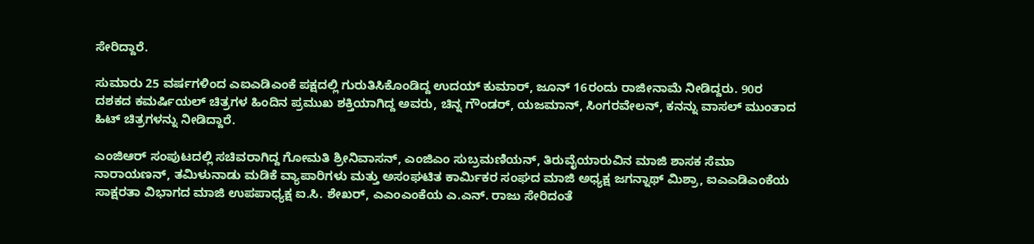ಸೇರಿದ್ದಾರೆ.

ಸುಮಾರು 25 ವರ್ಷಗಳಿಂದ ಎಐಎಡಿಎಂಕೆ ಪಕ್ಷದಲ್ಲಿ ಗುರುತಿಸಿಕೊಂಡಿದ್ದ ಉದಯ್ ಕುಮಾರ್, ಜೂನ್ 16ರಂದು ರಾಜೀನಾಮೆ ನೀಡಿದ್ದರು. 90ರ ದಶಕದ ಕಮರ್ಷಿಯಲ್ ಚಿತ್ರಗಳ ಹಿಂದಿನ ಪ್ರಮುಖ ಶಕ್ತಿಯಾಗಿದ್ದ ಅವರು, ಚಿನ್ನ ಗೌಂಡರ್, ಯಜಮಾನ್, ಸಿಂಗರವೇಲನ್, ಕನನ್ನು ವಾಸಲ್ ಮುಂತಾದ ಹಿಟ್ ಚಿತ್ರಗಳನ್ನು ನೀಡಿದ್ದಾರೆ.

ಎಂಜಿಆರ್ ಸಂಪುಟದಲ್ಲಿ ಸಚಿವರಾಗಿದ್ದ ಗೋಮತಿ ಶ್ರೀನಿವಾಸನ್, ಎಂಜಿಎಂ ಸುಬ್ರಮಣಿಯನ್, ತಿರುವೈಯಾರುವಿನ ಮಾಜಿ ಶಾಸಕ ಸೆಮಾ ನಾರಾಯಣನ್, ತಮಿಳುನಾಡು ಮಡಿಕೆ ವ್ಯಾಪಾರಿಗಳು ಮತ್ತು ಅಸಂಘಟಿತ ಕಾರ್ಮಿಕರ ಸಂಘದ ಮಾಜಿ ಅಧ್ಯಕ್ಷ ಜಗನ್ನಾಥ್ ಮಿಶ್ರಾ, ಐಎಎಡಿಎಂಕೆಯ ಸಾಕ್ಷರತಾ ವಿಭಾಗದ ಮಾಜಿ ಉಪಪಾಧ್ಯಕ್ಷ ಐ.ಸಿ. ಶೇಖರ್, ಎಎಂಎಂಕೆಯ ಎ.ಎನ್. ರಾಜು ಸೇರಿದಂತೆ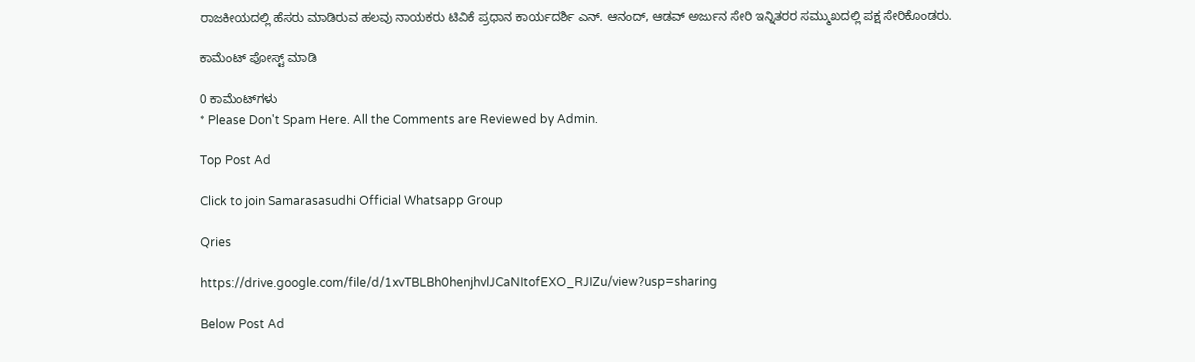ರಾಜಕೀಯದಲ್ಲಿ ಹೆಸರು ಮಾಡಿರುವ ಹಲವು ನಾಯಕರು ಟಿವಿಕೆ ಪ್ರಧಾನ ಕಾರ್ಯದರ್ಶಿ ಎನ್. ಆನಂದ್, ಆಡವ್ ಅರ್ಜುನ ಸೇರಿ ಇನ್ನಿತರರ ಸಮ್ಮುಖದಲ್ಲಿ ಪಕ್ಷ ಸೇರಿಕೊಂಡರು.

ಕಾಮೆಂಟ್‌‌ ಪೋಸ್ಟ್‌ ಮಾಡಿ

0 ಕಾಮೆಂಟ್‌ಗಳು
* Please Don't Spam Here. All the Comments are Reviewed by Admin.

Top Post Ad

Click to join Samarasasudhi Official Whatsapp Group

Qries

https://drive.google.com/file/d/1xvTBLBh0henjhvlJCaNItofEXO_RJIZu/view?usp=sharing

Below Post Ad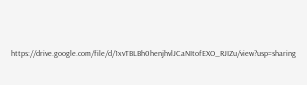https://drive.google.com/file/d/1xvTBLBh0henjhvlJCaNItofEXO_RJIZu/view?usp=sharing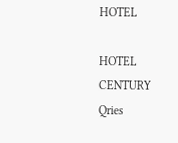HOTEL

HOTEL
CENTURY
Qries